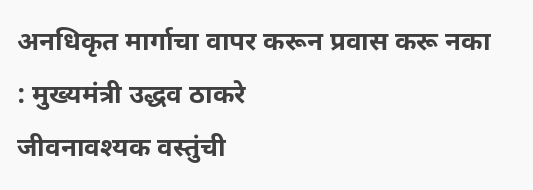अनधिकृत मार्गाचा वापर करून प्रवास करू नका : मुख्यमंत्री उद्धव ठाकरे
जीवनावश्यक वस्तुंची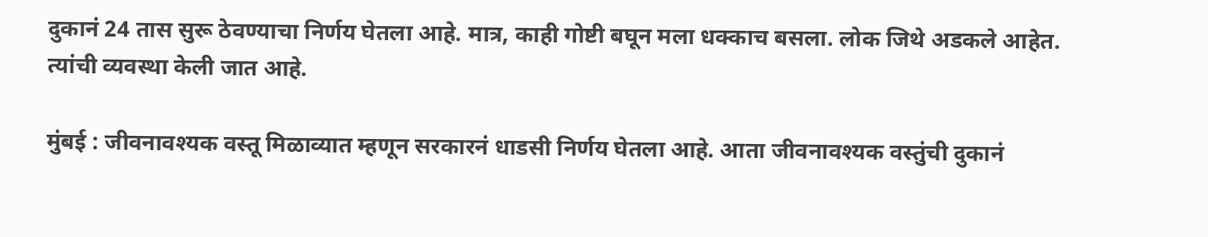दुकानं 24 तास सुरू ठेवण्याचा निर्णय घेतला आहे. मात्र, काही गोष्टी बघून मला धक्काच बसला. लोक जिथे अडकले आहेत. त्यांची व्यवस्था केली जात आहे.

मुंबई : जीवनावश्यक वस्तू मिळाव्यात म्हणून सरकारनं धाडसी निर्णय घेतला आहे. आता जीवनावश्यक वस्तुंची दुकानं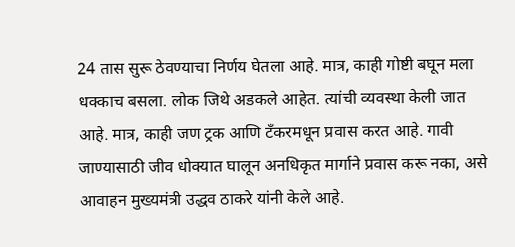24 तास सुरू ठेवण्याचा निर्णय घेतला आहे. मात्र, काही गोष्टी बघून मला धक्काच बसला. लोक जिथे अडकले आहेत. त्यांची व्यवस्था केली जात आहे. मात्र, काही जण ट्रक आणि टँकरमधून प्रवास करत आहे. गावी जाण्यासाठी जीव धोक्यात घालून अनधिकृत मार्गाने प्रवास करू नका, असे आवाहन मुख्यमंत्री उद्धव ठाकरे यांनी केले आहे.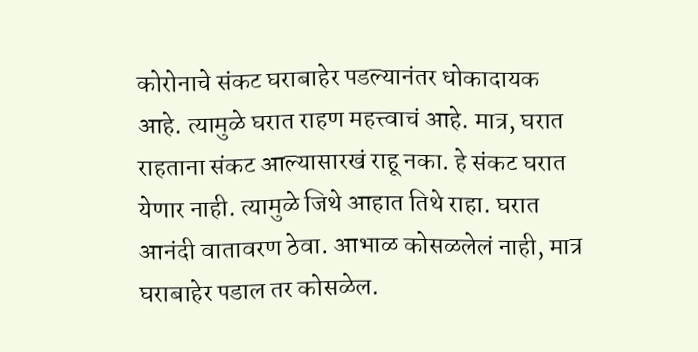कोरोनाचे संकट घराबाहेर पडल्यानंतर धोकादायक आहे. त्यामुळे घरात राहण महत्त्वाचं आहे. मात्र, घरात राहताना संकट आल्यासारखं राहू नका. हे संकट घरात येणार नाही. त्यामुळे जिथे आहात तिथे राहा. घरात आनंदी वातावरण ठेवा. आभाळ कोसळलेलं नाही, मात्र घराबाहेर पडाल तर कोसळेल.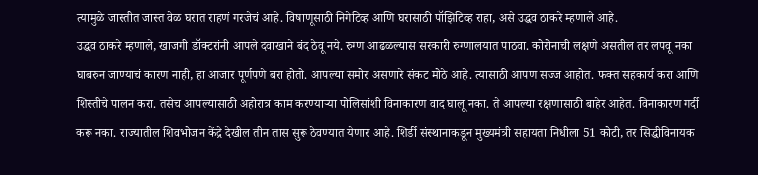त्यामुळे जास्तीत जास्त वेळ घरात राहणं गरजेचं आहे. विषाणूसाठी निगेटिव्ह आणि घरासाठी पॉझिटिव्ह राहा, असे उद्धव ठाकरे म्हणाले आहे.
उद्धव ठाकरे म्हणाले, खाजगी डॉक्टरांनी आपले दवाखाने बंद ठेवू नये. रुग्ण आढळल्यास सरकारी रुग्णालयात पाठवा. कोरोनाची लक्षणे असतील तर लपवू नका घाबरुन जाण्याचं कारण नाही, हा आजार पूर्णपणे बरा होतो. आपल्या समोर असणारे संकट मोठे आहे. त्यासाठी आपण सज्ज आहोत. फक्त सहकार्य करा आणि शिस्तीचे पालन करा. तसेच आपल्यासाठी अहोरात्र काम करण्याऱ्या पोलिसांशी विनाकारण वाद घालू नका. ते आपल्या रक्षणासाठी बाहेर आहेत. विनाकारण गर्दी करू नका. राज्यातील शिवभोजन केंद्रे देखील तीन तास सुरू ठेवण्यात येणार आहे. शिर्डी संस्थानाकडून मुख्यमंत्री सहायता निधीला 51 कोटी, तर सिद्धीविनायक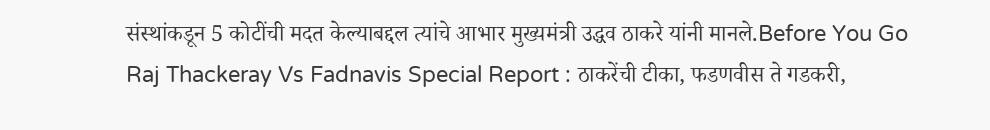संस्थांकडून 5 कोटींची मदत केल्याबद्दल त्यांचे आभार मुख्यमंत्री उद्धव ठाकरे यांनी मानले.Before You Go
Raj Thackeray Vs Fadnavis Special Report : ठाकरेंची टीका, फडणवीस ते गडकरी,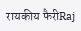रायकीय फैरीRaj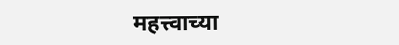महत्त्वाच्या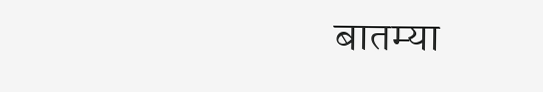बातम्या